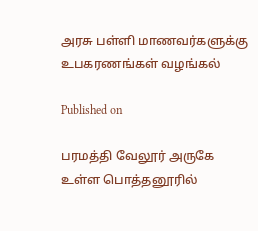அரசு பள்ளி மாணவர்களுக்கு உபகரணங்கள் வழங்கல்

Published on

பரமத்தி வேலூர் அருகே உள்ள பொத்தனூரில்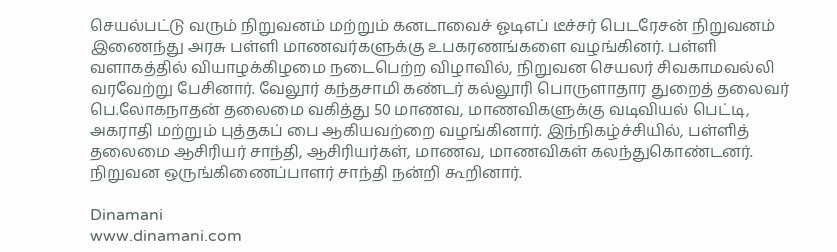செயல்பட்டு வரும் நிறுவனம் மற்றும் கனடாவைச் ஓடிஎப் டீச்சர் பெடரேசன் நிறுவனம் இணைந்து அரசு பள்ளி மாணவர்களுக்கு உபகரணங்களை வழங்கினர். பள்ளி வளாகத்தில் வியாழக்கிழமை நடைபெற்ற விழாவில், நிறுவன செயலர் சிவகாமவல்லி வரவேற்று பேசினார். வேலூர் கந்தசாமி கண்டர் கல்லூரி பொருளாதார துறைத் தலைவர் பெ.லோகநாதன் தலைமை வகித்து 50 மாணவ, மாணவிகளுக்கு வடிவியல் பெட்டி, அகராதி மற்றும் புத்தகப் பை ஆகியவற்றை வழங்கினார். இந்நிகழ்ச்சியில், பள்ளித் தலைமை ஆசிரியர் சாந்தி, ஆசிரியர்கள், மாணவ, மாணவிகள் கலந்துகொண்டனர். நிறுவன ஒருங்கிணைப்பாளர் சாந்தி நன்றி கூறினார்.

Dinamani
www.dinamani.com